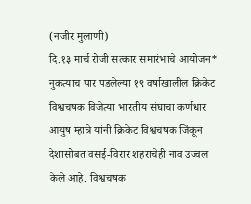(नजीर मुलाणी)
दि.१३ मार्च रोजी सत्कार समारंभाचे आयोजन* नुकत्याच पार पडलेल्या १९ वर्षाखालील क्रिकेट विश्वचषक विजेत्या भारतीय संघाचा कर्णधार आयुष म्हात्रे यांनी क्रिकेट विश्वचषक जिंकून देशासोबत वसई-विरार शहराचेही नाव उज्वल केले आहे. विश्वचषक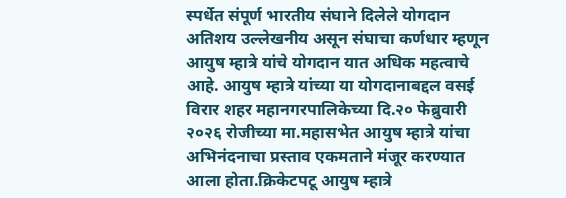स्पर्धेत संपूर्ण भारतीय संघाने दिलेले योगदान अतिशय उल्लेखनीय असून संघाचा कर्णधार म्हणून आयुष म्हात्रे यांचे योगदान यात अधिक महत्वाचे आहे. आयुष म्हात्रे यांच्या या योगदानाबद्दल वसई विरार शहर महानगरपालिकेच्या दि.२० फेब्रुवारी २०२६ रोजीच्या मा.महासभेत आयुष म्हात्रे यांचा अभिनंदनाचा प्रस्ताव एकमताने मंजूर करण्यात आला होता.क्रिकेटपटू आयुष म्हात्रे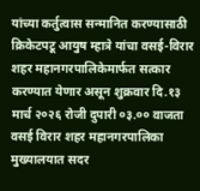यांच्या कर्तुत्वास सन्मानित करण्यासाठी क्रिकेटपटू आयुष म्हात्रे यांचा वसई-विरार शहर महानगरपालिकेमार्फत सत्कार करण्यात येणार असून शुक्रवार दि.१३ मार्च २०२६ रोजी दुपारी ०३.०० वाजता वसई विरार शहर महानगरपालिका मुख्यालयात सदर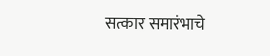सत्कार समारंभाचे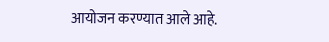आयोजन करण्यात आले आहे.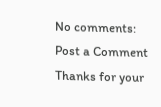No comments:
Post a Comment
Thanks for your